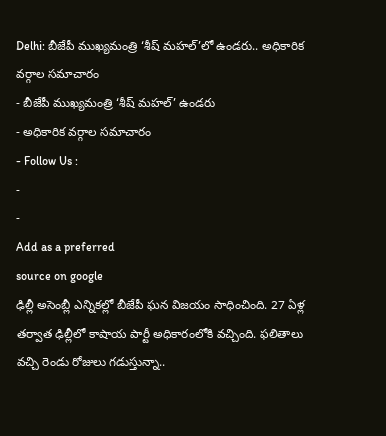Delhi: బీజేపీ ముఖ్యమంత్రి ‘శీష్ మహల్’లో ఉండరు.. అధికారిక వర్గాల సమాచారం
- బీజేపీ ముఖ్యమంత్రి ‘శీష్ మహల్’ ఉండరు
- అధికారిక వర్గాల సమాచారం
- Follow Us :
-
-
Add as a preferred
source on google
ఢిల్లీ అసెంబ్లీ ఎన్నికల్లో బీజేపీ ఘన విజయం సాధించింది. 27 ఏళ్ల తర్వాత ఢిల్లీలో కాషాయ పార్టీ అధికారంలోకి వచ్చింది. ఫలితాలు వచ్చి రెండు రోజులు గడుస్తున్నా..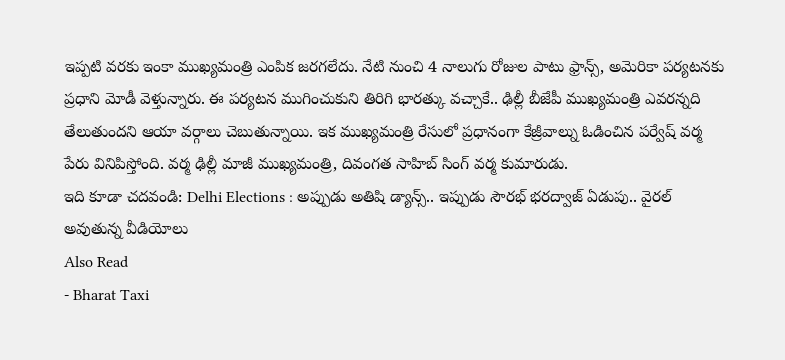ఇప్పటి వరకు ఇంకా ముఖ్యమంత్రి ఎంపిక జరగలేదు. నేటి నుంచి 4 నాలుగు రోజుల పాటు ఫ్రాన్స్, అమెరికా పర్యటనకు ప్రధాని మోడీ వెళ్తున్నారు. ఈ పర్యటన ముగించుకుని తిరిగి భారత్కు వచ్చాకే.. ఢిల్లీ బీజేపీ ముఖ్యమంత్రి ఎవరన్నది తేలుతుందని ఆయా వర్గాలు చెబుతున్నాయి. ఇక ముఖ్యమంత్రి రేసులో ప్రధానంగా కేజ్రీవాల్ను ఓడించిన పర్వేష్ వర్మ పేరు వినిపిస్తోంది. వర్మ ఢిల్లీ మాజీ ముఖ్యమంత్రి, దివంగత సాహిబ్ సింగ్ వర్మ కుమారుడు.
ఇది కూడా చదవండి: Delhi Elections : అప్పుడు అతిషి డ్యాన్స్.. ఇప్పుడు సౌరభ్ భరద్వాజ్ ఏడుపు.. వైరల్ అవుతున్న వీడియోలు
Also Read
- Bharat Taxi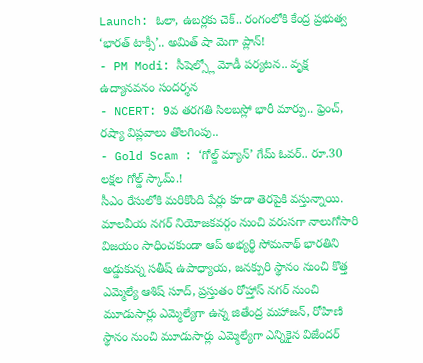Launch: ఓలా, ఉబర్లకు చెక్.. రంగంలోకి కేంద్ర ప్రభుత్వ ‘భారత్ టాక్సీ’.. అమిత్ షా మెగా ప్లాన్!
- PM Modi: సీషెల్స్లో మోడీ పర్యటన.. వృక్ష ఉద్యానవనం సందర్శన
- NCERT: 9వ తరగతి సిలబస్లో భారీ మార్పు.. ఫ్రెంచ్, రష్యా విప్లవాలు తొలగింపు..
- Gold Scam : ‘గోల్డ్ మ్యాన్’ గేమ్ ఓవర్.. రూ.30 లక్షల గోల్డ్ స్కామ్.!
సీఎం రేసులోకి మరికొంది పేర్లు కూడా తెరపైకి వస్తున్నాయి. మాలవీయ నగర్ నియోజకవర్గం నుంచి వరుసగా నాలుగోసారి విజయం సాధించకుండా ఆప్ అభ్యర్థి సోమనాథ్ భారతిని అడ్డుకున్న సతీష్ ఉపాధ్యాయ, జనక్పురి స్థానం నుంచి కొత్త ఎమ్మెల్యే ఆశిష్ సూద్, ప్రస్తుతం రోహ్తాస్ నగర్ నుంచి మూడుసార్లు ఎమ్మెల్యేగా ఉన్న జితేంద్ర మహాజన్, రోహిణి స్థానం నుంచి మూడుసార్లు ఎమ్మెల్యేగా ఎన్నికైన విజేందర్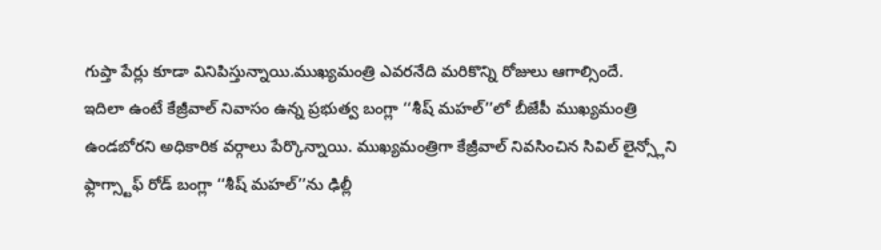గుప్తా పేర్లు కూడా వినిపిస్తున్నాయి.ముఖ్యమంత్రి ఎవరనేది మరికొన్ని రోజులు ఆగాల్సిందే.
ఇదిలా ఉంటే కేజ్రీవాల్ నివాసం ఉన్న ప్రభుత్వ బంగ్లా ‘‘శీష్ మహల్’’లో బీజేపీ ముఖ్యమంత్రి ఉండబోరని అధికారిక వర్గాలు పేర్కొన్నాయి. ముఖ్యమంత్రిగా కేజ్రీవాల్ నివసించిన సివిల్ లైన్స్లోని ఫ్లాగ్స్టాఫ్ రోడ్ బంగ్లా ‘‘శీష్ మహల్’’ను ఢిల్లీ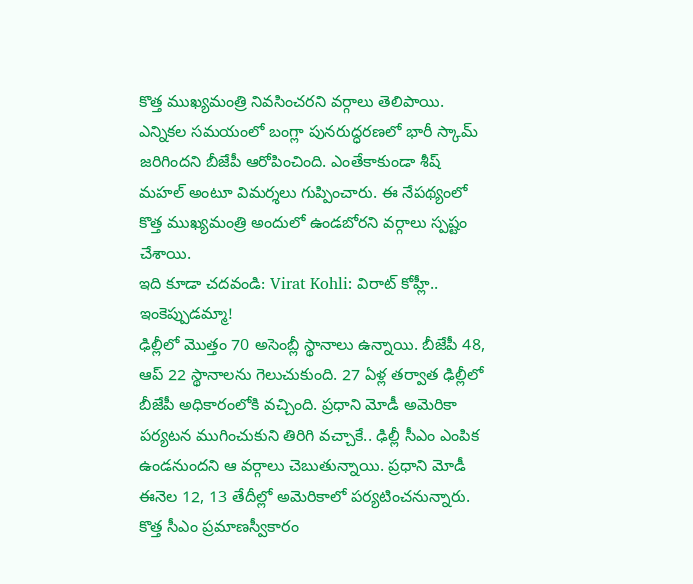కొత్త ముఖ్యమంత్రి నివసించరని వర్గాలు తెలిపాయి. ఎన్నికల సమయంలో బంగ్లా పునరుద్ధరణలో భారీ స్కామ్ జరిగిందని బీజేపీ ఆరోపించింది. ఎంతేకాకుండా శీష్ మహల్ అంటూ విమర్శలు గుప్పించారు. ఈ నేపథ్యంలో కొత్త ముఖ్యమంత్రి అందులో ఉండబోరని వర్గాలు స్పష్టం చేశాయి.
ఇది కూడా చదవండి: Virat Kohli: విరాట్ కోహ్లీ.. ఇంకెప్పుడమ్మా!
ఢిల్లీలో మొత్తం 70 అసెంబ్లీ స్థానాలు ఉన్నాయి. బీజేపీ 48, ఆప్ 22 స్థానాలను గెలుచుకుంది. 27 ఏళ్ల తర్వాత ఢిల్లీలో బీజేపీ అధికారంలోకి వచ్చింది. ప్రధాని మోడీ అమెరికా పర్యటన ముగించుకుని తిరిగి వచ్చాకే.. ఢిల్లీ సీఎం ఎంపిక ఉండనుందని ఆ వర్గాలు చెబుతున్నాయి. ప్రధాని మోడీ ఈనెల 12, 13 తేదీల్లో అమెరికాలో పర్యటించనున్నారు. కొత్త సీఎం ప్రమాణస్వీకారం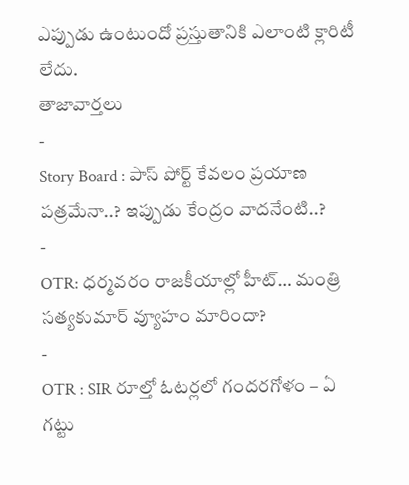ఎప్పుడు ఉంటుందో ప్రస్తుతానికి ఎలాంటి క్లారిటీ లేదు.
తాజావార్తలు
-
Story Board : పాస్ పోర్ట్ కేవలం ప్రయాణ పత్రమేనా..? ఇప్పుడు కేంద్రం వాదనేంటి..?
-
OTR: ధర్మవరం రాజకీయాల్లో హీట్… మంత్రి సత్యకుమార్ వ్యూహం మారిందా?
-
OTR : SIR రూల్తో ఓటర్లలో గందరగోళం – ఏ గట్టు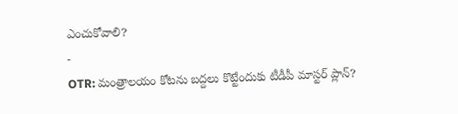ఎంచుకోవాలి?
-
OTR: మంత్రాలయం కోటను బద్దలు కొట్టేందుకు టీడీపీ మాస్టర్ ప్లాన్?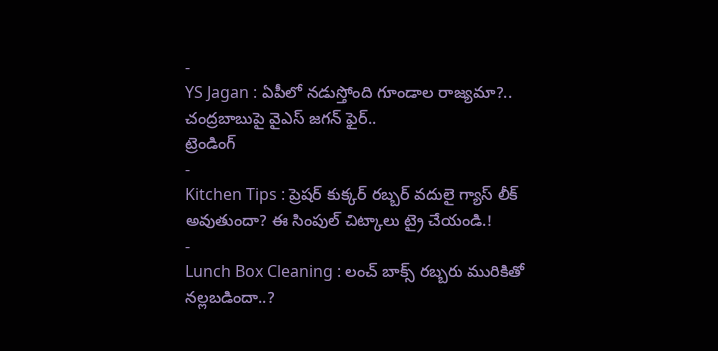-
YS Jagan : ఏపీలో నడుస్తోంది గూండాల రాజ్యమా?.. చంద్రబాబుపై వైఎస్ జగన్ ఫైర్..
ట్రెండింగ్
-
Kitchen Tips : ప్రెషర్ కుక్కర్ రబ్బర్ వదులై గ్యాస్ లీక్ అవుతుందా? ఈ సింపుల్ చిట్కాలు ట్రై చేయండి.!
-
Lunch Box Cleaning : లంచ్ బాక్స్ రబ్బరు మురికితో నల్లబడిందా..?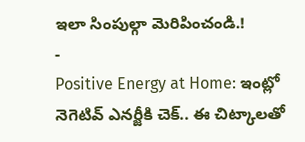ఇలా సింపుల్గా మెరిపించండి.!
-
Positive Energy at Home: ఇంట్లో నెగెటివ్ ఎనర్జీకి చెక్.. ఈ చిట్కాలతో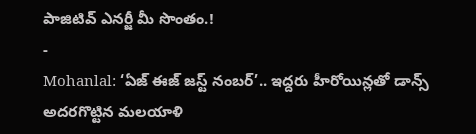పాజిటివ్ ఎనర్జీ మీ సొంతం.!
-
Mohanlal: ‘ఏజ్ ఈజ్ జస్ట్ నంబర్’.. ఇద్దరు హీరోయిన్లతో డాన్స్ అదరగొట్టిన మలయాళి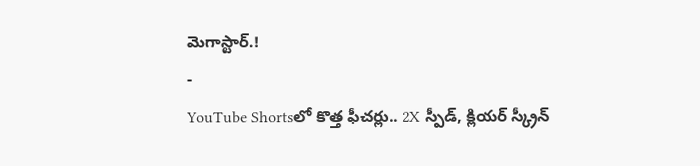మెగాస్టార్.!
-
YouTube Shortsలో కొత్త ఫీచర్లు.. 2X స్పీడ్, క్లియర్ స్క్రీన్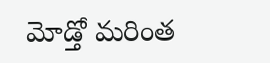మోడ్తో మరింత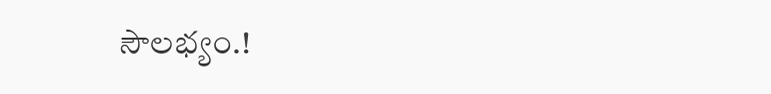సౌలభ్యం.!